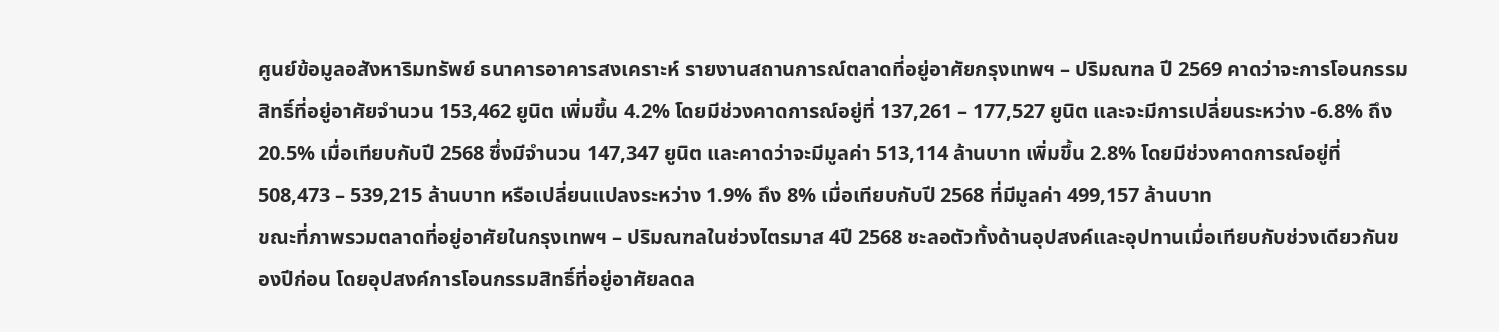ศูนย์ข้อมูลอสังหาริมทรัพย์ ธนาคารอาคารสงเคราะห์ รายงานสถานการณ์ตลาดที่อยู่อาศัยกรุงเทพฯ – ปริมณฑล ปี 2569 คาดว่าจะการโอนกรรมสิทธิ์ที่อยู่อาศัยจำนวน 153,462 ยูนิต เพิ่มขึ้น 4.2% โดยมีช่วงคาดการณ์อยู่ที่ 137,261 – 177,527 ยูนิต และจะมีการเปลี่ยนระหว่าง -6.8% ถึง 20.5% เมื่อเทียบกับปี 2568 ซึ่งมีจำนวน 147,347 ยูนิต และคาดว่าจะมีมูลค่า 513,114 ล้านบาท เพิ่มขึ้น 2.8% โดยมีช่วงคาดการณ์อยู่ที่ 508,473 – 539,215 ล้านบาท หรือเปลี่ยนแปลงระหว่าง 1.9% ถึง 8% เมื่อเทียบกับปี 2568 ที่มีมูลค่า 499,157 ล้านบาท
ขณะที่ภาพรวมตลาดที่อยู่อาศัยในกรุงเทพฯ – ปริมณฑลในช่วงไตรมาส 4ปี 2568 ชะลอตัวทั้งด้านอุปสงค์และอุปทานเมื่อเทียบกับช่วงเดียวกันของปีก่อน โดยอุปสงค์การโอนกรรมสิทธิ์ที่อยู่อาศัยลดล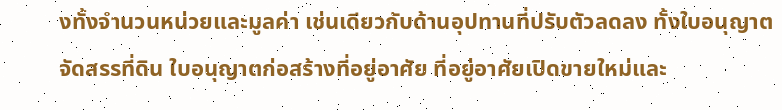งทั้งจำนวนหน่วยและมูลค่า เช่นเดียวกับด้านอุปทานที่ปรับตัวลดลง ทั้งใบอนุญาตจัดสรรที่ดิน ใบอนุญาตก่อสร้างที่อยู่อาศัย ที่อยู่อาศัยเปิดขายใหม่และ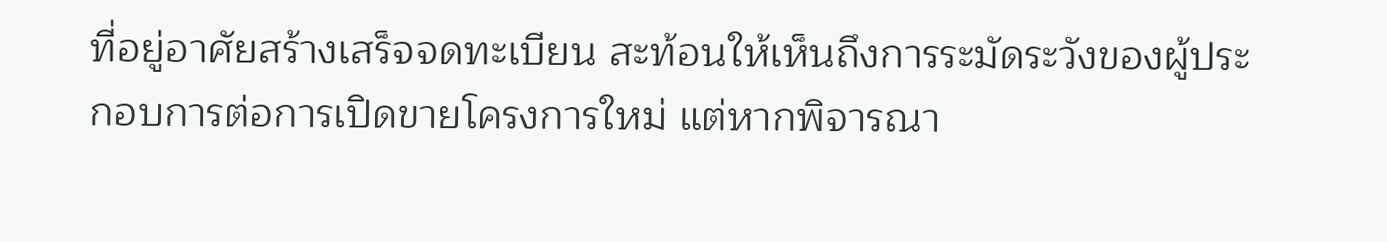ที่อยู่อาศัยสร้างเสร็จจดทะเบียน สะท้อนให้เห็นถึงการระมัดระวังของผู้ประกอบการต่อการเปิดขายโครงการใหม่ แต่หากพิจารณา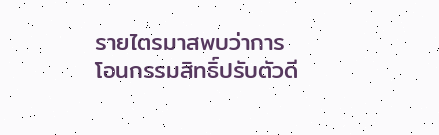รายไตรมาสพบว่าการโอนกรรมสิทธิ์ปรับตัวดี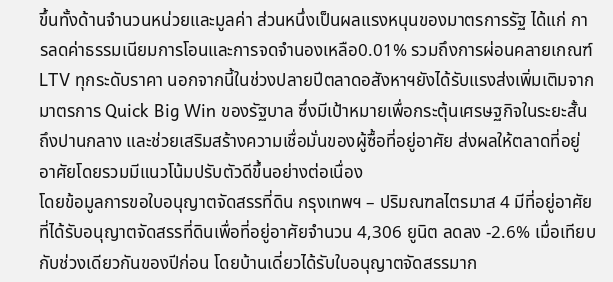ขึ้นทั้งด้านจำนวนหน่วยและมูลค่า ส่วนหนึ่งเป็นผลแรงหนุนของมาตรการรัฐ ได้แก่ การลดค่าธรรมเนียมการโอนและการจดจำนองเหลือ0.01% รวมถึงการผ่อนคลายเกณฑ์ LTV ทุกระดับราคา นอกจากนี้ในช่วงปลายปีตลาดอสังหาฯยังได้รับแรงส่งเพิ่มเติมจากมาตรการ Quick Big Win ของรัฐบาล ซึ่งมีเป้าหมายเพื่อกระตุ้นเศรษฐกิจในระยะสั้นถึงปานกลาง และช่วยเสริมสร้างความเชื่อมั่นของผู้ซื้อที่อยู่อาศัย ส่งผลให้ตลาดที่อยู่อาศัยโดยรวมมีแนวโน้มปรับตัวดีขึ้นอย่างต่อเนื่อง
โดยข้อมูลการขอใบอนุญาตจัดสรรที่ดิน กรุงเทพฯ – ปริมณฑลไตรมาส 4 มีที่อยู่อาศัยที่ได้รับอนุญาตจัดสรรที่ดินเพื่อที่อยู่อาศัยจำนวน 4,306 ยูนิต ลดลง -2.6% เมื่อเทียบกับช่วงเดียวกันของปีก่อน โดยบ้านเดี่ยวได้รับใบอนุญาตจัดสรรมาก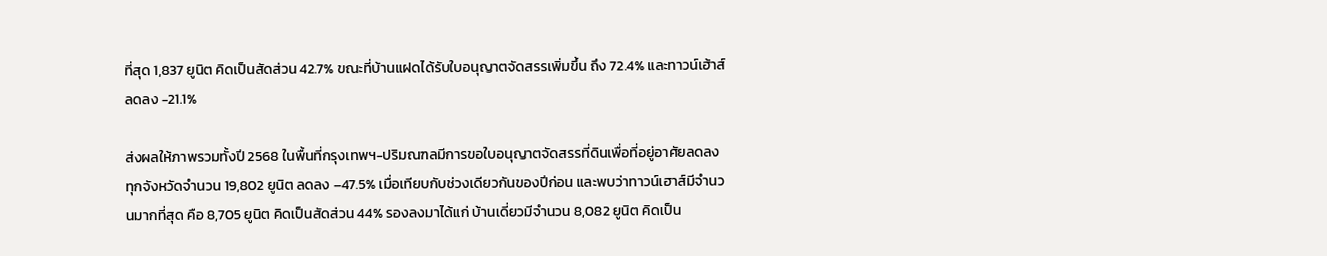ที่สุด 1,837 ยูนิต คิดเป็นสัดส่วน 42.7% ขณะที่บ้านแฝดได้รับใบอนุญาตจัดสรรเพิ่มขึ้น ถึง 72.4% และทาวน์เฮ้าส์ลดลง -21.1%

ส่งผลให้ภาพรวมทั้งปี 2568 ในพื้นที่กรุงเทพฯ-ปริมณฑลมีการขอใบอนุญาตจัดสรรที่ดินเพื่อที่อยู่อาศัยลดลงทุกจังหวัดจำนวน 19,802 ยูนิต ลดลง –47.5% เมื่อเทียบกับช่วงเดียวกันของปีก่อน และพบว่าทาวน์เฮาส์มีจำนวนมากที่สุด คือ 8,705 ยูนิต คิดเป็นสัดส่วน 44% รองลงมาได้แก่ บ้านเดี่ยวมีจำนวน 8,082 ยูนิต คิดเป็น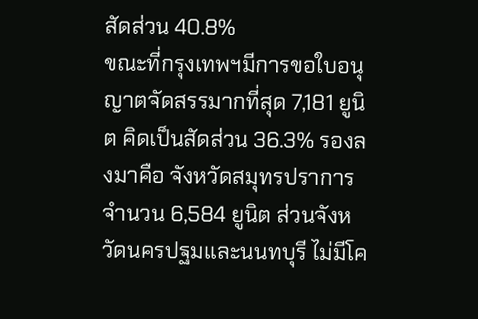สัดส่วน 40.8%
ขณะที่กรุงเทพฯมีการขอใบอนุญาตจัดสรรมากที่สุด 7,181 ยูนิต คิดเป็นสัดส่วน 36.3% รองลงมาคือ จังหวัดสมุทรปราการจำนวน 6,584 ยูนิต ส่วนจังหวัดนครปฐมและนนทบุรี ไม่มีโค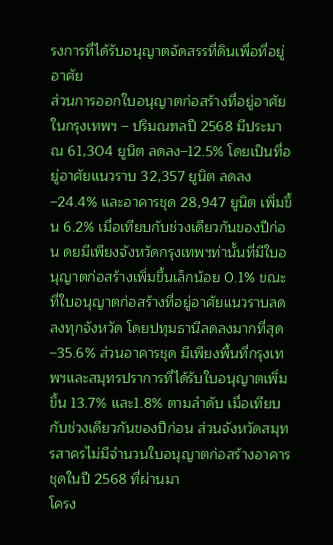รงการที่ได้รับอนุญาตจัดสรรที่ดินเพื่อที่อยู่อาศัย
ส่วนการออกใบอนุญาตก่อสร้างที่อยู่อาศัยในกรุงเทพฯ – ปริมณฑลปี 2568 มีประมาณ 61,304 ยูนิต ลดลง–12.5% โดยเป็นที่อยู่อาศัยแนวราบ 32,357 ยูนิต ลดลง –24.4% และอาคารชุด 28,947 ยูนิต เพิ่มขึ้น 6.2% เมื่อเทียบกับช่วงเดียวกันของปีก่อน ดยมีเพียงจังหวัดกรุงเทพฯท่านั้นที่มีใบอนุญาตก่อสร้างเพิ่มขึ้นเล็กน้อย 0.1% ขณะที่ใบอนุญาตก่อสร้างที่อยู่อาศัยแนวราบลดลงทุกจังหวัด โดยปทุมธานีลดลงมากที่สุด –35.6% ส่วนอาคารชุด มีเพียงพื้นที่กรุงเทพฯและสมุทรปราการที่ได้รับใบอนุญาตเพิ่มขึ้น 13.7% และ1.8% ตามลำดับ เมื่อเทียบกับช่วงเดียวกันของปีก่อน ส่วนจังหวัดสมุทรสาครไม่มีจำนวนใบอนุญาตก่อสร้างอาคารชุดในปี 2568 ที่ผ่านมา
โครง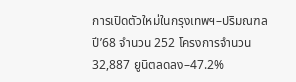การเปิดตัวใหม่ในกรุงเทพฯ–ปริมณฑลปี’68 จำนวน 252 โครงการจำนวน 32,887 ยูนิตลดลง–47.2%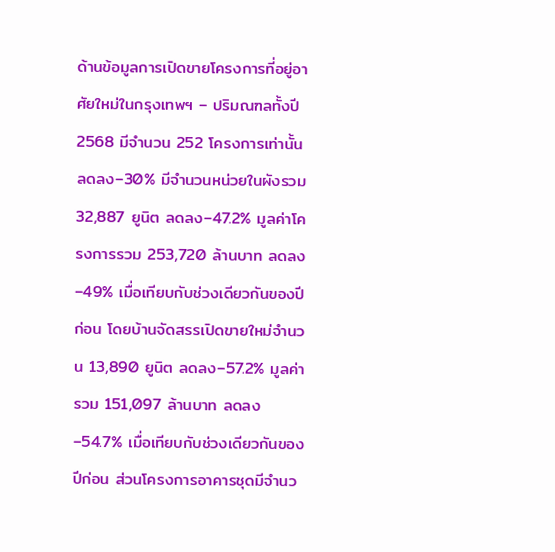ด้านข้อมูลการเปิดขายโครงการที่อยู่อาศัยใหม่ในกรุงเทพฯ – ปริมณฑลทั้งปี 2568 มีจำนวน 252 โครงการเท่านั้น ลดลง–30% มีจำนวนหน่วยในผังรวม 32,887 ยูนิต ลดลง–47.2% มูลค่าโครงการรวม 253,720 ล้านบาท ลดลง–49% เมื่อเทียบกับช่วงเดียวกันของปีก่อน โดยบ้านจัดสรรเปิดขายใหม่จำนวน 13,890 ยูนิต ลดลง–57.2% มูลค่ารวม 151,097 ล้านบาท ลดลง–54.7% เมื่อเทียบกับช่วงเดียวกันของปีก่อน ส่วนโครงการอาคารชุดมีจำนว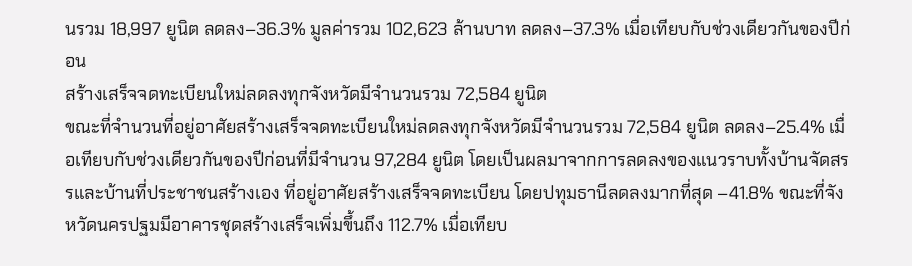นรวม 18,997 ยูนิต ลดลง–36.3% มูลค่ารวม 102,623 ล้านบาท ลดลง–37.3% เมื่อเทียบกับช่วงเดียวกันของปีก่อน
สร้างเสร็จจดทะเบียนใหม่ลดลงทุกจังหวัดมีจำนวนรวม 72,584 ยูนิต
ขณะที่จำนวนที่อยู่อาศัยสร้างเสร็จจดทะเบียนใหม่ลดลงทุกจังหวัดมีจำนวนรวม 72,584 ยูนิต ลดลง–25.4% เมื่อเทียบกับช่วงเดียวกันของปีก่อนที่มีจำนวน 97,284 ยูนิต โดยเป็นผลมาจากการลดลงของแนวราบทั้งบ้านจัดสรรและบ้านที่ประชาชนสร้างเอง ที่อยู่อาศัยสร้างเสร็จจดทะเบียน โดยปทุมธานีลดลงมากที่สุด –41.8% ขณะที่จังหวัดนครปฐมมีอาคารชุดสร้างเสร็จเพิ่มขึ้นถึง 112.7% เมื่อเทียบ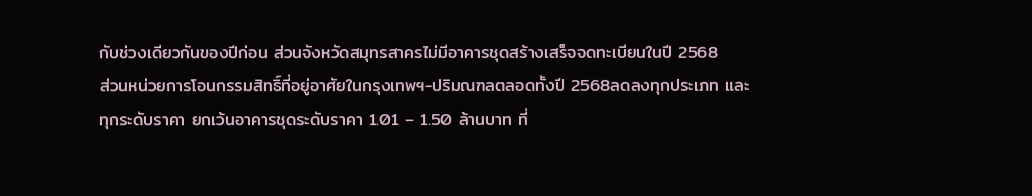กับช่วงเดียวกันของปีก่อน ส่วนจังหวัดสมุทรสาครไม่มีอาคารชุดสร้างเสร็จจดทะเบียนในปี 2568
ส่วนหน่วยการโอนกรรมสิทธิ์ที่อยู่อาศัยในกรุงเทพฯ-ปริมณฑลตลอดทั้งปี 2568ลดลงทุกประเภท และทุกระดับราคา ยกเว้นอาคารชุดระดับราคา 1.01 – 1.50 ล้านบาท ที่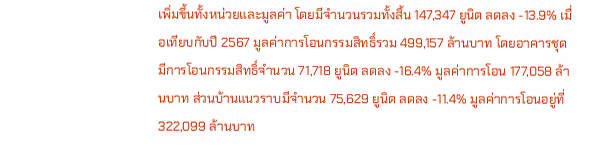เพิ่มขึ้นทั้งหน่วยและมูลค่า โดยมีจำนวนรวมทั้งสิ้น 147,347 ยูนิต ลดลง -13.9% เมื่อเทียบกับปี 2567 มูลค่าการโอนกรรมสิทธิ์รวม 499,157 ล้านบาท โดยอาคารชุดมีการโอนกรรมสิทธิ์จำนวน 71,718 ยูนิต ลดลง -16.4% มูลค่าการโอน 177,058 ล้านบาท ส่วนบ้านแนวราบมีจำนวน 75,629 ยูนิต ลดลง -11.4% มูลค่าการโอนอยู่ที่ 322,099 ล้านบาท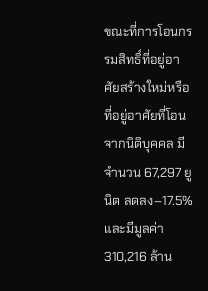ขณะที่การโอนกรรมสิทธิ์ที่อยู่อาศัยสร้างใหม่หรือที่อยู่อาศัยที่โอนจากนิติบุคคล มีจำนวน 67,297 ยูนิต ลดลง–17.5% และมีมูลค่า 310,216 ล้าน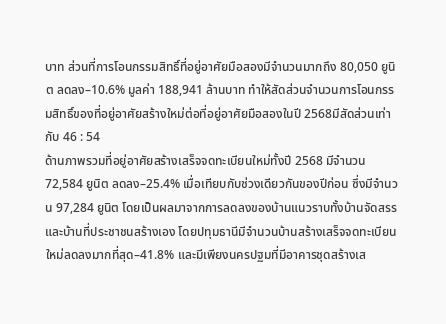บาท ส่วนที่การโอนกรรมสิทธิ์ที่อยู่อาศัยมือสองมีจำนวนมากถึง 80,050 ยูนิต ลดลง–10.6% มูลค่า 188,941 ล้านบาท ทำให้สัดส่วนจำนวนการโอนกรรมสิทธิ์ของที่อยู่อาศัยสร้างใหม่ต่อที่อยู่อาศัยมือสองในปี 2568มีสัดส่วนเท่ากับ 46 : 54
ด้านภาพรวมที่อยู่อาศัยสร้างเสร็จจดทะเบียนใหม่ทั้งปี 2568 มีจำนวน 72,584 ยูนิต ลดลง–25.4% เมื่อเทียบกับช่วงเดียวกันของปีก่อน ซึ่งมีจำนวน 97,284 ยูนิต โดยเป็นผลมาจากการลดลงของบ้านแนวราบทั้งบ้านจัดสรรและบ้านที่ประชาชนสร้างเอง โดยปทุมธานีมีจำนวนบ้านสร้างเสร็จจดทะเบียนใหม่ลดลงมากที่สุด–41.8% และมีเพียงนครปฐมที่มีอาคารชุดสร้างเส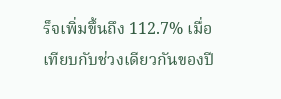ร็จเพิ่มขึ้นถึง 112.7% เมื่อเทียบกับช่วงเดียวกันของปี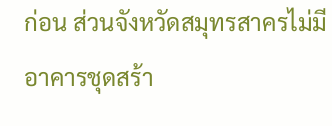ก่อน ส่วนจังหวัดสมุทรสาครไม่มีอาคารชุดสร้า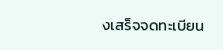งเสร็จจดทะเบียน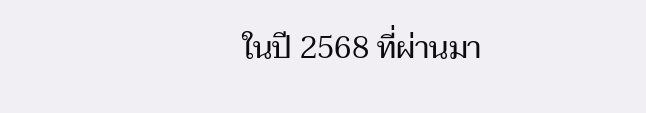ในปี 2568 ที่ผ่านมา